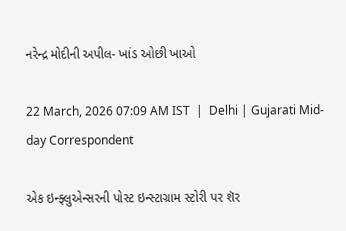નરેન્દ્ર મોદીની અપીલ- ખાંડ ઓછી ખાઓ

22 March, 2026 07:09 AM IST  |  Delhi | Gujarati Mid-day Correspondent

એક ઇન્ફ્લુએન્સરની પોસ્ટ ઇન્સ્ટાગ્રામ સ્ટોરી પર શૅર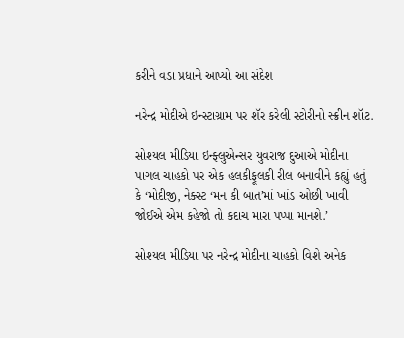કરીને વડા પ્રધાને આપ્યો આ સંદેશ

નરેન્દ્ર મોદીએ ઇન્સ્ટાગ્રામ પર શૅર કરેલી સ્ટોરીનો સ્ક્રીન શૉટ.

સોશ્યલ મીડિયા ઇન્ફ્લુએન્સર યુવરાજ દુઆએ મોદીના પાગલ ચાહકો પર એક હલકીફૂલકી રીલ બનાવીને કહ્યું હતું કે ‘મોદીજી, નેક્સ્ટ ‘મન કી બાત’માં ખાંડ ઓછી ખાવી જોઈએ એમ કહેજો તો કદાચ મારા પપ્પા માનશે.’

સોશ્યલ મીડિયા પર નરેન્દ્ર મોદીના ચાહકો વિશે અનેક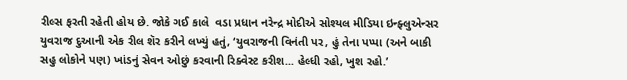રીલ્સ ફરતી રહેતી હોય છે. જોકે ગઈ કાલે  વડા પ્રધાન નરેન્દ્ર મોદીએ સોશ્યલ મીડિયા ઇન્ફ્લુએન્સર યુવરાજ દુઆની એક રીલ શૅર કરીને લખ્યું હતું, ‘યુવરાજની ‌વિનંતી પર, હું તેના પપ્પા (અને બાકી સહુ લોકોને પણ) ખાંડનું સેવન ઓછું કરવાની રિક્વેસ્ટ કરીશ... હેલ્ધી રહો, ખુશ રહો.’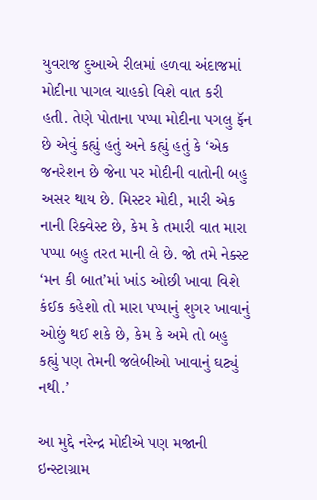યુવરાજ દુઆએ રીલમાં હળવા અંદાજમાં મોદીના પાગલ ચાહકો વિશે વાત કરી હતી. તેણે પોતાના પપ્પા મોદીના પગલુ ફૅન છે એવું કહ્યું હતું અને કહ્યું હતું કે ‘એક જનરેશન છે જેના પર મોદીની વાતોની બહુ અસર થાય છે. મિસ્ટર મોદી, મારી એક નાની રિક્વેસ્ટ છે, કેમ કે તમારી વાત મારા પપ્પા બહુ તરત માની લે છે. જો તમે નેક્સ્ટ ‘મન કી બાત’માં ખાંડ ઓછી ખાવા વિશે કંઈક કહેશો તો મારા પપ્પાનું શુગર ખાવાનું ઓછું થઈ શકે છે, કેમ કે અમે તો બહુ કહ્યું પણ તેમની જલેબીઓ ખાવાનું ઘટ્યું નથી.’

આ મુદ્દે નરેન્દ્ર મોદીએ પણ મજાની ઇન્સ્ટાગ્રામ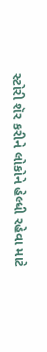સ્ટોરી શૅર કરીને લોકોને હેલ્ધી રહેવા માટે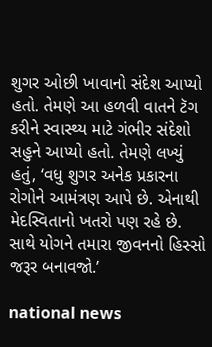શુગર ઓછી ખાવાનો સંદેશ આપ્યો હતો. તેમણે આ હળવી વાતને ટૅગ કરીને સ્વાસ્થ્ય માટે ગંભીર સંદેશો સહુને આપ્યો હતો. તેમણે લખ્યું હતું, ‘વધુ શુગર અનેક પ્રકારના રોગોને આમંત્રણ આપે છે. એનાથી મેદસ્વિતાનો ખતરો પણ રહે છે. સાથે યોગને તમારા જીવનનો હિસ્સો જરૂર બનાવજો.’

national news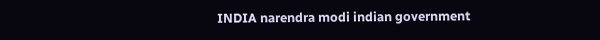INDIA narendra modi indian government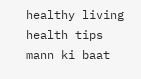healthy living health tips mann ki baat